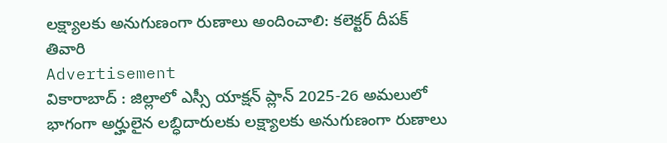లక్ష్యాలకు అనుగుణంగా రుణాలు అందించాలి: కలెక్టర్ దీపక్ తివారి
Advertisement
వికారాబాద్ : జిల్లాలో ఎస్సీ యాక్షన్ ప్లాన్ 2025-26 అమలులో భాగంగా అర్హులైన లబ్ధిదారులకు లక్ష్యాలకు అనుగుణంగా రుణాలు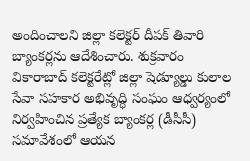అందించాలని జిల్లా కలెక్టర్ దీపక్ తివారి బ్యాంకర్లను ఆదేశించారు. శుక్రవారం వికారాబాద్ కలెక్టరేట్లో జిల్లా షెడ్యూల్డు కులాల సేవా సహకార అభివృద్ధి సంఘం ఆధ్వర్యంలో నిర్వహించిన ప్రత్యేక బ్యాంకర్ల (డీసీసీ) సమావేశంలో ఆయన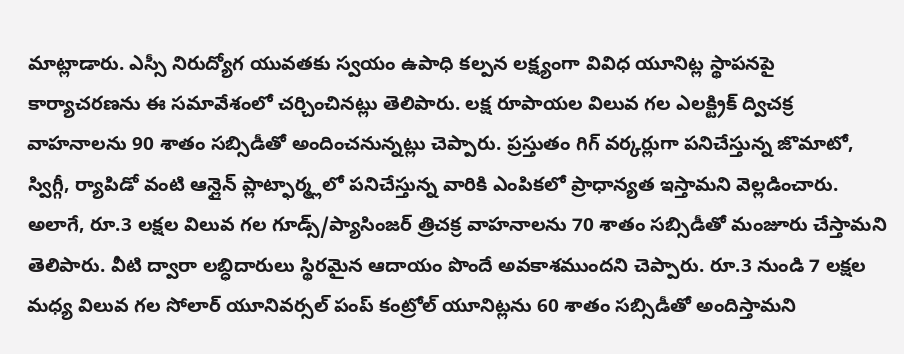మాట్లాడారు. ఎస్సీ నిరుద్యోగ యువతకు స్వయం ఉపాధి కల్పన లక్ష్యంగా వివిధ యూనిట్ల స్థాపనపై కార్యాచరణను ఈ సమావేశంలో చర్చించినట్లు తెలిపారు. లక్ష రూపాయల విలువ గల ఎలక్ట్రిక్ ద్విచక్ర వాహనాలను 90 శాతం సబ్సిడీతో అందించనున్నట్లు చెప్పారు. ప్రస్తుతం గిగ్ వర్కర్లుగా పనిచేస్తున్న జొమాటో, స్విగ్గీ, ర్యాపిడో వంటి ఆన్లైన్ ప్లాట్ఫార్మ్లలో పనిచేస్తున్న వారికి ఎంపికలో ప్రాధాన్యత ఇస్తామని వెల్లడించారు. అలాగే, రూ.3 లక్షల విలువ గల గూడ్స్/ప్యాసింజర్ త్రిచక్ర వాహనాలను 70 శాతం సబ్సిడీతో మంజూరు చేస్తామని తెలిపారు. వీటి ద్వారా లబ్ధిదారులు స్థిరమైన ఆదాయం పొందే అవకాశముందని చెప్పారు. రూ.3 నుండి 7 లక్షల మధ్య విలువ గల సోలార్ యూనివర్సల్ పంప్ కంట్రోల్ యూనిట్లను 60 శాతం సబ్సిడీతో అందిస్తామని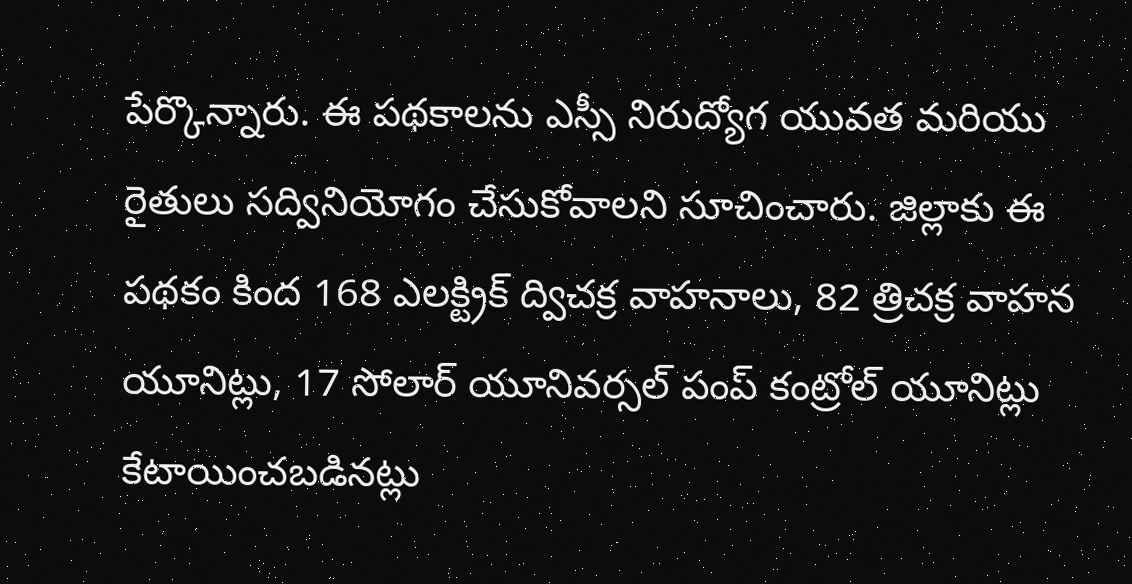పేర్కొన్నారు. ఈ పథకాలను ఎస్సీ నిరుద్యోగ యువత మరియు రైతులు సద్వినియోగం చేసుకోవాలని సూచించారు. జిల్లాకు ఈ పథకం కింద 168 ఎలక్ట్రిక్ ద్విచక్ర వాహనాలు, 82 త్రిచక్ర వాహన యూనిట్లు, 17 సోలార్ యూనివర్సల్ పంప్ కంట్రోల్ యూనిట్లు కేటాయించబడినట్లు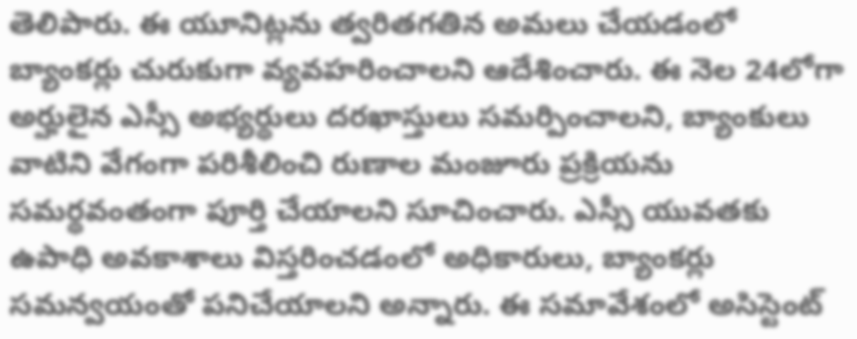తెలిపారు. ఈ యూనిట్లను త్వరితగతిన అమలు చేయడంలో బ్యాంకర్లు చురుకుగా వ్యవహరించాలని ఆదేశించారు. ఈ నెల 24లోగా అర్హులైన ఎస్సీ అభ్యర్థులు దరఖాస్తులు సమర్పించాలని, బ్యాంకులు వాటిని వేగంగా పరిశీలించి రుణాల మంజూరు ప్రక్రియను సమర్థవంతంగా పూర్తి చేయాలని సూచించారు. ఎస్సీ యువతకు ఉపాధి అవకాశాలు విస్తరించడంలో అధికారులు, బ్యాంకర్లు సమన్వయంతో పనిచేయాలని అన్నారు. ఈ సమావేశంలో అసిస్టెంట్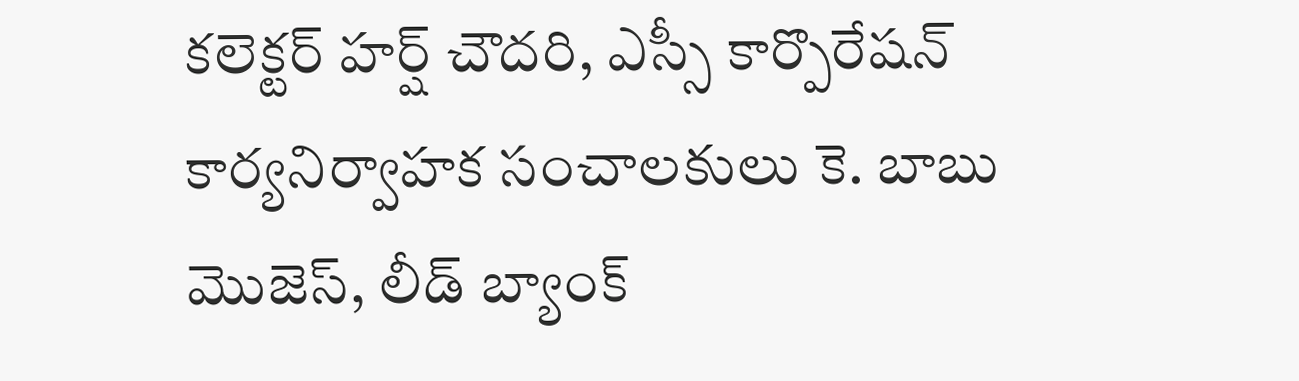కలెక్టర్ హర్ష్ చౌదరి, ఎస్సీ కార్పొరేషన్ కార్యనిర్వాహక సంచాలకులు కె. బాబు మొజెస్, లీడ్ బ్యాంక్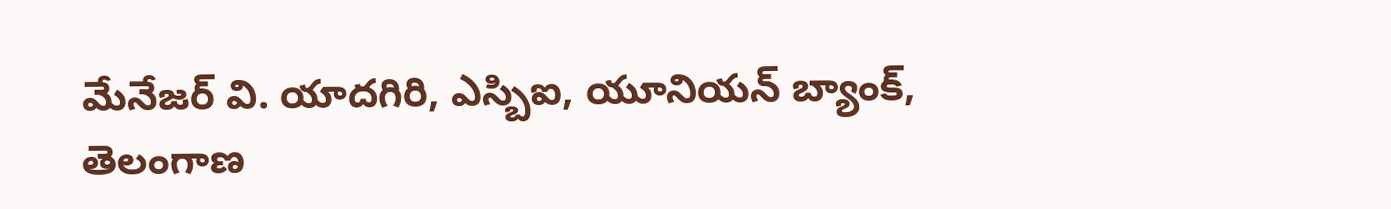మేనేజర్ వి. యాదగిరి, ఎస్బిఐ, యూనియన్ బ్యాంక్, తెలంగాణ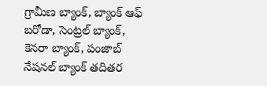గ్రామీణ బ్యాంక్, బ్యాంక్ ఆఫ్ బరోడా, సెంట్రల్ బ్యాంక్, కెనరా బ్యాంక్, పంజాబ్ నేషనల్ బ్యాంక్ తదితర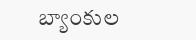బ్యాంకుల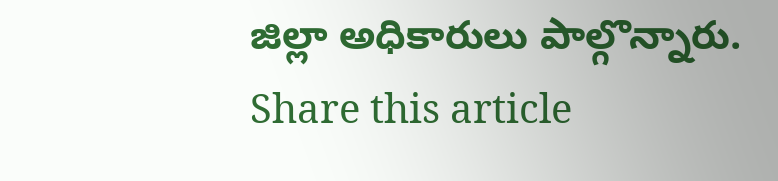జిల్లా అధికారులు పాల్గొన్నారు.
Share this article